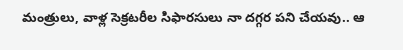మంత్రులు, వాళ్ల సెక్రటరీల సిఫారసులు నా దగ్గర పని చేయవు.. ఆ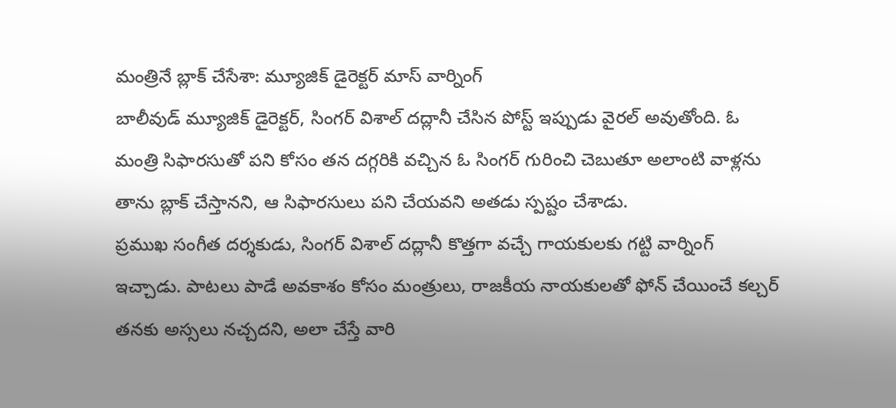మంత్రినే బ్లాక్ చేసేశా: మ్యూజిక్ డైరెక్టర్ మాస్ వార్నింగ్
బాలీవుడ్ మ్యూజిక్ డైరెక్టర్, సింగర్ విశాల్ దద్లానీ చేసిన పోస్ట్ ఇప్పుడు వైరల్ అవుతోంది. ఓ మంత్రి సిఫారసుతో పని కోసం తన దగ్గరికి వచ్చిన ఓ సింగర్ గురించి చెబుతూ అలాంటి వాళ్లను తాను బ్లాక్ చేస్తానని, ఆ సిఫారసులు పని చేయవని అతడు స్పష్టం చేశాడు.
ప్రముఖ సంగీత దర్శకుడు, సింగర్ విశాల్ దద్లానీ కొత్తగా వచ్చే గాయకులకు గట్టి వార్నింగ్ ఇచ్చాడు. పాటలు పాడే అవకాశం కోసం మంత్రులు, రాజకీయ నాయకులతో ఫోన్ చేయించే కల్చర్ తనకు అస్సలు నచ్చదని, అలా చేస్తే వారి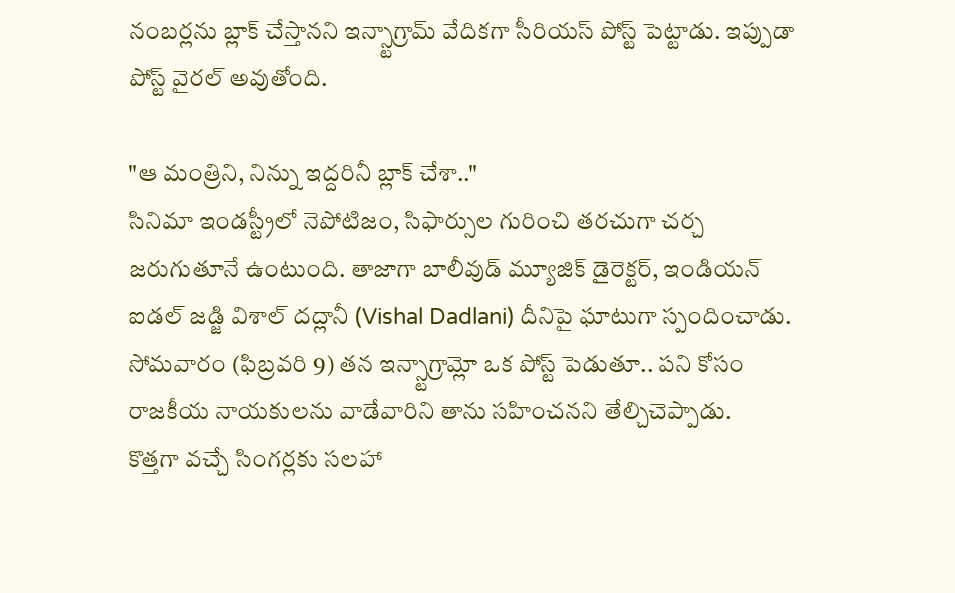నంబర్లను బ్లాక్ చేస్తానని ఇన్స్టాగ్రామ్ వేదికగా సీరియస్ పోస్ట్ పెట్టాడు. ఇప్పుడా పోస్ట్ వైరల్ అవుతోంది.

"ఆ మంత్రిని, నిన్ను ఇద్దరినీ బ్లాక్ చేశా.."
సినిమా ఇండస్ట్రీలో నెపోటిజం, సిఫార్సుల గురించి తరచుగా చర్చ జరుగుతూనే ఉంటుంది. తాజాగా బాలీవుడ్ మ్యూజిక్ డైరెక్టర్, ఇండియన్ ఐడల్ జడ్జి విశాల్ దద్లానీ (Vishal Dadlani) దీనిపై ఘాటుగా స్పందించాడు. సోమవారం (ఫిబ్రవరి 9) తన ఇన్స్టాగ్రామ్లో ఒక పోస్ట్ పెడుతూ.. పని కోసం రాజకీయ నాయకులను వాడేవారిని తాను సహించనని తేల్చిచెప్పాడు.
కొత్తగా వచ్చే సింగర్లకు సలహా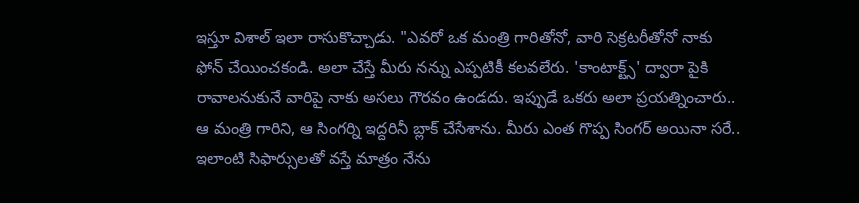ఇస్తూ విశాల్ ఇలా రాసుకొచ్చాడు. "ఎవరో ఒక మంత్రి గారితోనో, వారి సెక్రటరీతోనో నాకు ఫోన్ చేయించకండి. అలా చేస్తే మీరు నన్ను ఎప్పటికీ కలవలేరు. 'కాంటాక్ట్స్' ద్వారా పైకి రావాలనుకునే వారిపై నాకు అసలు గౌరవం ఉండదు. ఇప్పుడే ఒకరు అలా ప్రయత్నించారు.. ఆ మంత్రి గారిని, ఆ సింగర్ని ఇద్దరినీ బ్లాక్ చేసేశాను. మీరు ఎంత గొప్ప సింగర్ అయినా సరే.. ఇలాంటి సిఫార్సులతో వస్తే మాత్రం నేను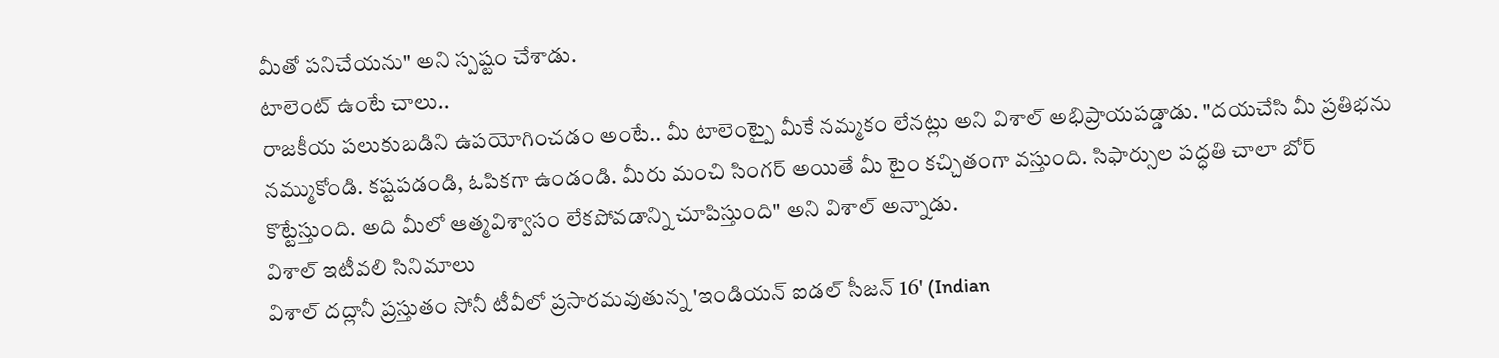మీతో పనిచేయను" అని స్పష్టం చేశాడు.
టాలెంట్ ఉంటే చాలు..
రాజకీయ పలుకుబడిని ఉపయోగించడం అంటే.. మీ టాలెంట్పై మీకే నమ్మకం లేనట్లు అని విశాల్ అభిప్రాయపడ్డాడు. "దయచేసి మీ ప్రతిభను నమ్ముకోండి. కష్టపడండి, ఓపికగా ఉండండి. మీరు మంచి సింగర్ అయితే మీ టైం కచ్చితంగా వస్తుంది. సిఫార్సుల పద్ధతి చాలా బోర్ కొట్టేస్తుంది. అది మీలో ఆత్మవిశ్వాసం లేకపోవడాన్ని చూపిస్తుంది" అని విశాల్ అన్నాడు.
విశాల్ ఇటీవలి సినిమాలు
విశాల్ దద్లానీ ప్రస్తుతం సోనీ టీవీలో ప్రసారమవుతున్న 'ఇండియన్ ఐడల్ సీజన్ 16' (Indian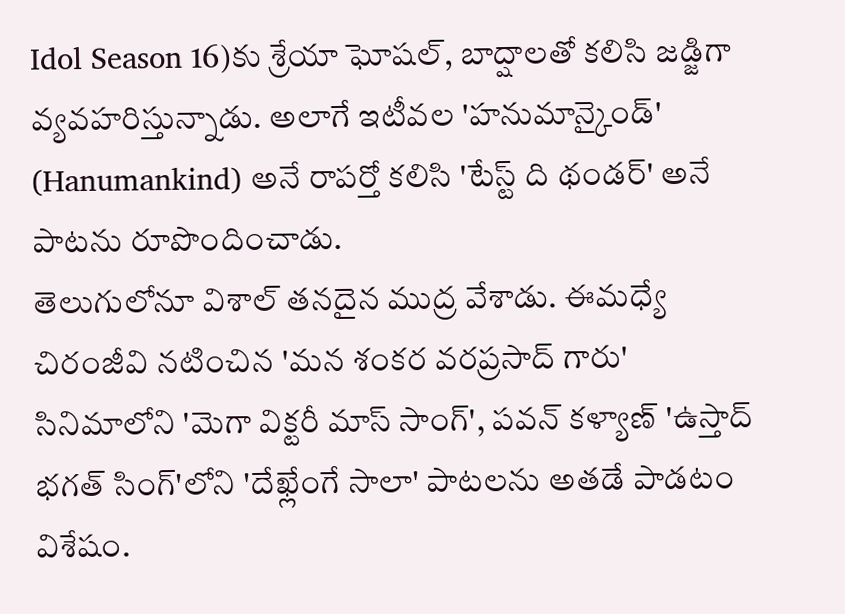Idol Season 16)కు శ్రేయా ఘోషల్, బాద్షాలతో కలిసి జడ్జిగా వ్యవహరిస్తున్నాడు. అలాగే ఇటీవల 'హనుమాన్కైండ్' (Hanumankind) అనే రాపర్తో కలిసి 'టేస్ట్ ది థండర్' అనే పాటను రూపొందించాడు.
తెలుగులోనూ విశాల్ తనదైన ముద్ర వేశాడు. ఈమధ్యే చిరంజీవి నటించిన 'మన శంకర వరప్రసాద్ గారు' సినిమాలోని 'మెగా విక్టరీ మాస్ సాంగ్', పవన్ కళ్యాణ్ 'ఉస్తాద్ భగత్ సింగ్'లోని 'దేఖ్లేంగే సాలా' పాటలను అతడే పాడటం విశేషం.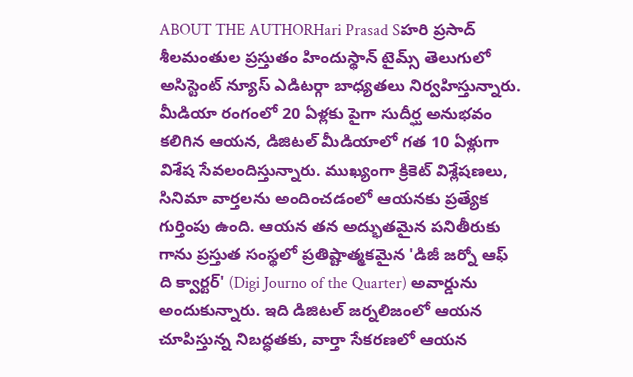ABOUT THE AUTHORHari Prasad Sహరి ప్రసాద్ శీలమంతుల ప్రస్తుతం హిందుస్థాన్ టైమ్స్ తెలుగులో అసిస్టెంట్ న్యూస్ ఎడిటర్గా బాధ్యతలు నిర్వహిస్తున్నారు. మీడియా రంగంలో 20 ఏళ్లకు పైగా సుదీర్ఘ అనుభవం కలిగిన ఆయన, డిజిటల్ మీడియాలో గత 10 ఏళ్లుగా విశేష సేవలందిస్తున్నారు. ముఖ్యంగా క్రికెట్ విశ్లేషణలు, సినిమా వార్తలను అందించడంలో ఆయనకు ప్రత్యేక గుర్తింపు ఉంది. ఆయన తన అద్భుతమైన పనితీరుకు గాను ప్రస్తుత సంస్థలో ప్రతిష్టాత్మకమైన 'డిజీ జర్నో ఆఫ్ ది క్వార్టర్' (Digi Journo of the Quarter) అవార్డును అందుకున్నారు. ఇది డిజిటల్ జర్నలిజంలో ఆయన చూపిస్తున్న నిబద్ధతకు, వార్తా సేకరణలో ఆయన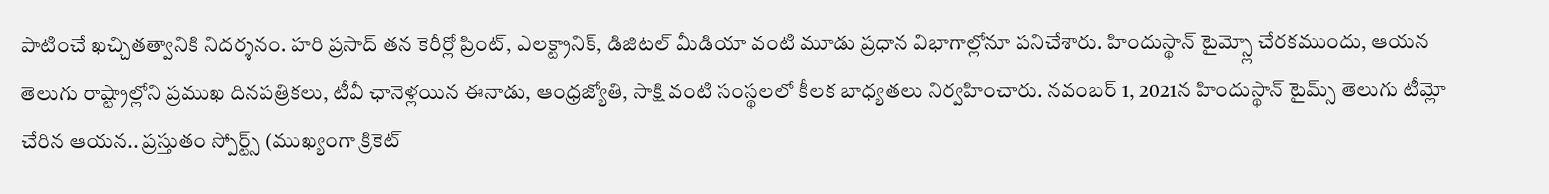పాటించే ఖచ్చితత్వానికి నిదర్శనం. హరి ప్రసాద్ తన కెరీర్లో ప్రింట్, ఎలక్ట్రానిక్, డిజిటల్ మీడియా వంటి మూడు ప్రధాన విభాగాల్లోనూ పనిచేశారు. హిందుస్థాన్ టైమ్స్లో చేరకముందు, ఆయన తెలుగు రాష్ట్రాల్లోని ప్రముఖ దినపత్రికలు, టీవీ ఛానెళ్లయిన ఈనాడు, ఆంధ్రజ్యోతి, సాక్షి వంటి సంస్థలలో కీలక బాధ్యతలు నిర్వహించారు. నవంబర్ 1, 2021న హిందుస్థాన్ టైమ్స్ తెలుగు టీమ్లో చేరిన ఆయన.. ప్రస్తుతం స్పోర్ట్స్ (ముఖ్యంగా క్రికెట్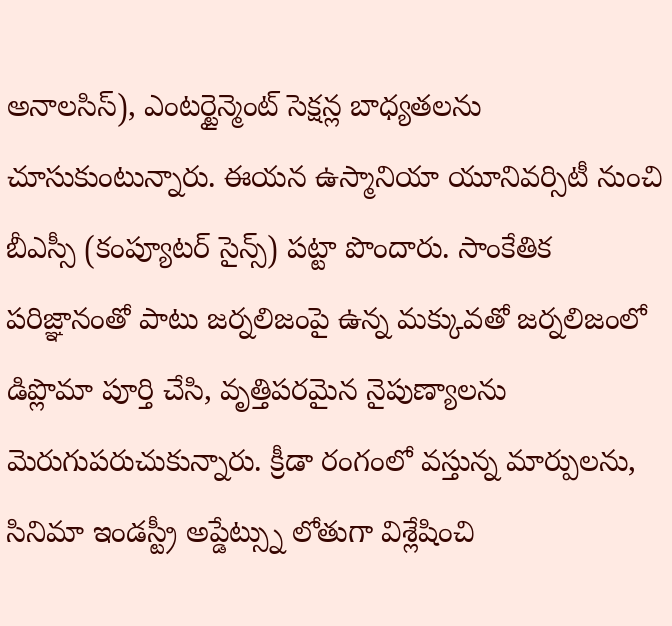అనాలసిస్), ఎంటర్టైన్మెంట్ సెక్షన్ల బాధ్యతలను చూసుకుంటున్నారు. ఈయన ఉస్మానియా యూనివర్సిటీ నుంచి బీఎస్సీ (కంప్యూటర్ సైన్స్) పట్టా పొందారు. సాంకేతిక పరిజ్ఞానంతో పాటు జర్నలిజంపై ఉన్న మక్కువతో జర్నలిజంలో డిప్లొమా పూర్తి చేసి, వృత్తిపరమైన నైపుణ్యాలను మెరుగుపరుచుకున్నారు. క్రీడా రంగంలో వస్తున్న మార్పులను, సినిమా ఇండస్ట్రీ అప్డేట్స్ను లోతుగా విశ్లేషించి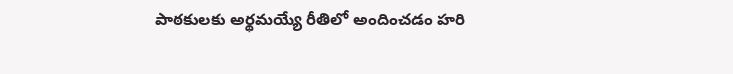పాఠకులకు అర్థమయ్యే రీతిలో అందించడం హరి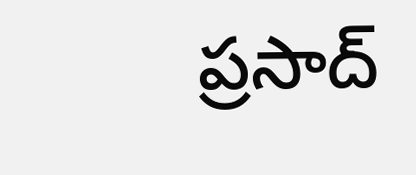ప్రసాద్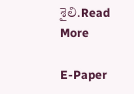శైలి.Read More

E-Paper